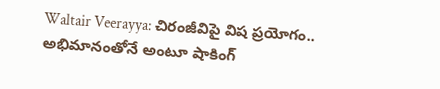Waltair Veerayya: చిరంజీవిపై విష ప్రయోగం.. అభిమానంతోనే అంటూ షాకింగ్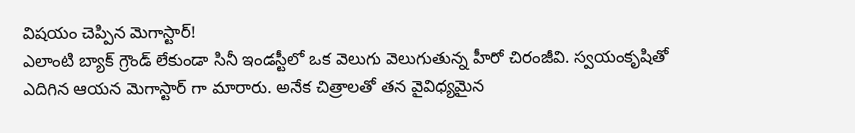విషయం చెప్పిన మెగాస్టార్!
ఎలాంటి బ్యాక్ గ్రౌండ్ లేకుండా సినీ ఇండస్టీలో ఒక వెలుగు వెలుగుతున్న హీరో చిరంజీవి. స్వయంకృషితో ఎదిగిన ఆయన మెగాస్టార్ గా మారారు. అనేక చిత్రాలతో తన వైవిధ్యమైన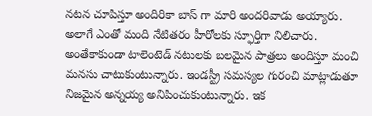నటన చూపిస్తూ అందిరికా బాస్ గా మారి అందరివాడు అయ్యారు. అలాగే ఎంతో మంది నేటితరం హీరోలకు స్ఫూర్తిగా నిలిచారు. అంతేకాకుండా టాలెంటెడ్ నటులకు బలమైన పాత్రలు అందిస్తూ మంచి మనసు చాటుకుంటున్నారు. ఇండస్ట్రీ సమస్యల గురంచి మాట్లాడుతూ నిజమైన అన్నయ్య అనిపించుకుంటున్నారు. ఇక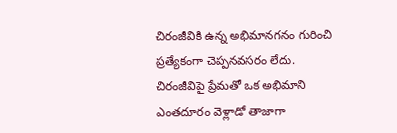చిరంజీవికి ఉన్న అభిమానగనం గురించి ప్రత్యేకంగా చెప్పనవసరం లేదు. చిరంజీవిపై ప్రేమతో ఒక అభిమాని ఎంతదూరం వెళ్లాడో తాజాగా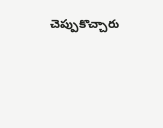చెప్పుకొచ్చారు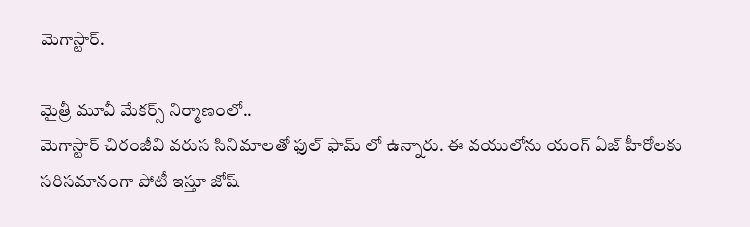మెగాస్టార్.

మైత్రీ మూవీ మేకర్స్ నిర్మాణంలో..
మెగాస్టార్ చిరంజీవి వరుస సినిమాలతో ఫుల్ ఫామ్ లో ఉన్నారు. ఈ వయులోను యంగ్ ఏజ్ హీరోలకు సరిసమానంగా పోటీ ఇస్తూ జోష్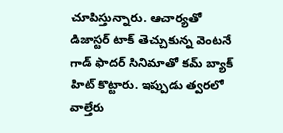చూపిస్తున్నారు. ఆచార్యతో డిజాస్టర్ టాక్ తెచ్చుకున్న వెంటనే గాడ్ ఫాదర్ సినిమాతో కమ్ బ్యాక్ హిట్ కొట్టారు. ఇప్పుడు త్వరలో వాల్తేరు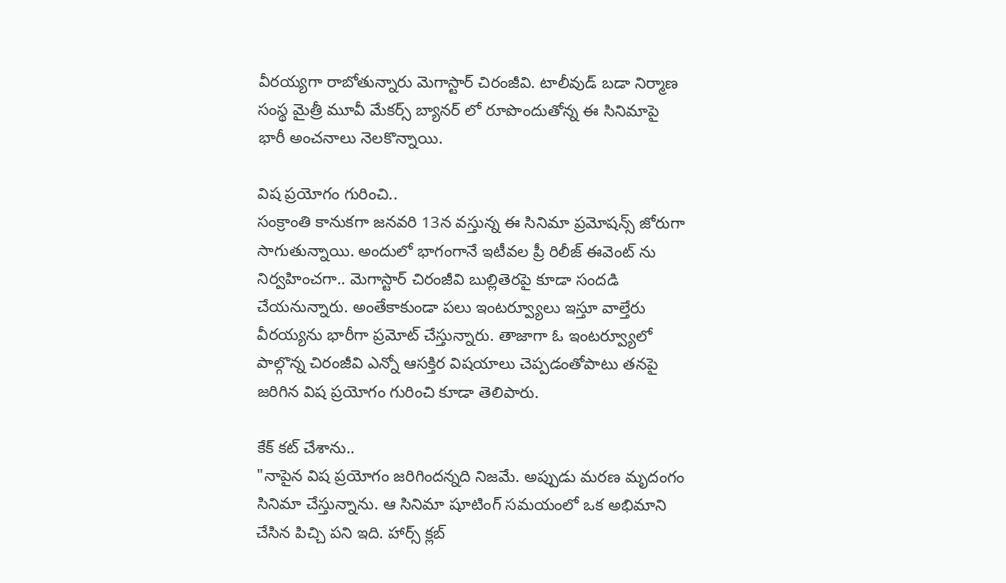వీరయ్యగా రాబోతున్నారు మెగాస్టార్ చిరంజీవి. టాలీవుడ్ బడా నిర్మాణ సంస్థ మైత్రీ మూవీ మేకర్స్ బ్యానర్ లో రూపొందుతోన్న ఈ సినిమాపై భారీ అంచనాలు నెలకొన్నాయి.

విష ప్రయోగం గురించి..
సంక్రాంతి కానుకగా జనవరి 13న వస్తున్న ఈ సినిమా ప్రమోషన్స్ జోరుగా సాగుతున్నాయి. అందులో భాగంగానే ఇటీవల ప్రీ రిలీజ్ ఈవెంట్ ను నిర్వహించగా.. మెగాస్టార్ చిరంజీవి బుల్లితెరపై కూడా సందడి చేయనున్నారు. అంతేకాకుండా పలు ఇంటర్వ్యూలు ఇస్తూ వాల్తేరు వీరయ్యను భారీగా ప్రమోట్ చేస్తున్నారు. తాజాగా ఓ ఇంటర్వ్యూలో పాల్గొన్న చిరంజీవి ఎన్నో ఆసక్తిర విషయాలు చెప్పడంతోపాటు తనపై జరిగిన విష ప్రయోగం గురించి కూడా తెలిపారు.

కేక్ కట్ చేశాను..
"నాపైన విష ప్రయోగం జరిగిందన్నది నిజమే. అప్పుడు మరణ మృదంగం సినిమా చేస్తున్నాను. ఆ సినిమా షూటింగ్ సమయంలో ఒక అభిమాని చేసిన పిచ్చి పని ఇది. హార్స్ క్లబ్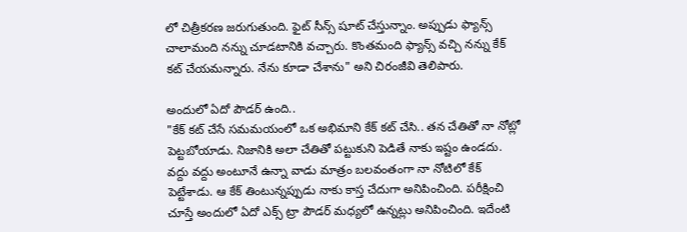లో చిత్రీకరణ జరుగుతుంది. ఫైట్ సీన్స్ షూట్ చేస్తున్నాం. అప్పుడు ఫ్యాన్స్ చాలామంది నన్ను చూడటానికి వచ్చారు. కొంతమంది ఫ్యాన్స్ వచ్చి నన్ను కేక్ కట్ చేయమన్నారు. నేను కూడా చేశాను" అని చిరంజీవి తెలిపారు.

అందులో ఏదో పౌడర్ ఉంది..
"కేక్ కట్ చేసే సమమయంలో ఒక అభిమాని కేక్ కట్ చేసి.. తన చేతితో నా నోట్లో పెట్టబోయాడు. నిజానికి అలా చేతితో పట్టుకుని పెడితే నాకు ఇష్టం ఉండదు. వద్దు వద్దు అంటూనే ఉన్నా వాడు మాత్రం బలవంతంగా నా నోటిలో కేక్ పెట్టేశాడు. ఆ కేక్ తింటున్నప్పుడు నాకు కాస్త చేదుగా అనిపించింది. పరీక్షించి చూస్తే అందులో ఏదో ఎక్స్ ట్రా పౌడర్ మధ్యలో ఉన్నట్లు అనిపించింది. ఇదేంటి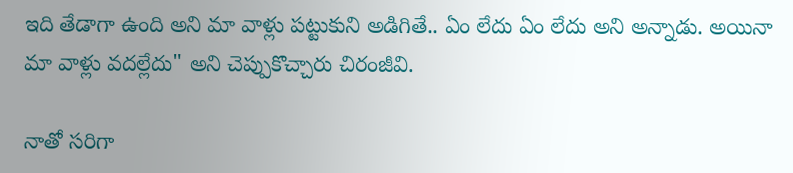ఇది తేడాగా ఉంది అని మా వాళ్లు పట్టుకుని అడిగితే.. ఏం లేదు ఏం లేదు అని అన్నాడు. అయినా మా వాళ్లు వదల్లేదు" అని చెప్పుకొచ్చారు చిరంజీవి.

నాతో సరిగా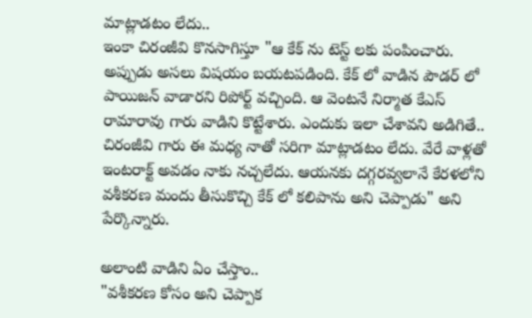మాట్లాడటం లేదు..
ఇంకా చిరంజీవి కొనసాగిస్తూ "ఆ కేక్ ను టెస్ట్ లకు పంపించారు. అప్పుడు అసలు విషయం బయటపడింది. కేక్ లో వాడిన పౌడర్ లో పాయిజన్ వాడారని రిపోర్ట్ వచ్చింది. ఆ వెంటనే నిర్మాత కేఎస్ రామారావు గారు వాడిని కొట్టేశారు. ఎందుకు ఇలా చేశావని అడిగితే.. చిరంజీవి గారు ఈ మధ్య నాతో సరిగా మాట్లాడటం లేదు. వేరే వాళ్లతో ఇంటరాక్ట్ అవడం నాకు నచ్చలేదు. ఆయనకు దగ్గరవ్వలానే కేరళలోని వశీకరణ మందు తీసుకొచ్చి కేక్ లో కలిపాను అని చెప్పాడు" అని పేర్కొన్నారు.

అలాంటి వాడిని ఏం చేస్తాం..
"వశీకరణ కోసం అని చెప్పాక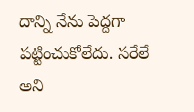దాన్ని నేను పెద్దగా పట్టించుకోలేదు. సరేలే అని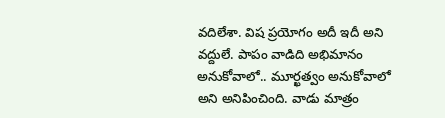వదిలేశా. విష ప్రయోగం అదీ ఇదీ అని వద్దులే. పాపం వాడిది అభిమానం అనుకోవాలో.. మూర్ఖత్వం అనుకోవాలో అని అనిపించింది. వాడు మాత్రం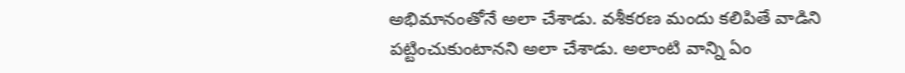అభిమానంతోనే అలా చేశాడు. వశీకరణ మందు కలిపితే వాడిని పట్టించుకుంటానని అలా చేశాడు. అలాంటి వాన్ని ఏం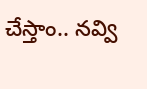చేస్తాం.. నవ్వి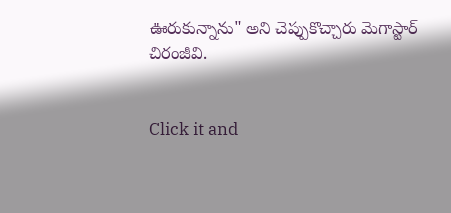ఊరుకున్నాను" అని చెప్పుకొచ్చారు మెగాస్టార్ చిరంజీవి.


Click it and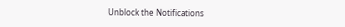Unblock the Notifications